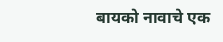बायको नावाचे एक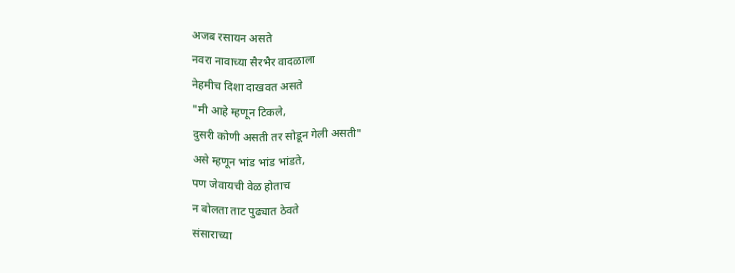अजब रसायन असते
नवरा नावाच्या सैरभैर वादळाला
नेहमीच दिशा दाखवत असते
"मी आहे म्हणून टिकले,
दुसरी कोणी असती तर सोडून गेली असती"
असे म्हणून भांड भांड भांडते,
पण जेवायची वेळ होताच
न बोलता ताट पुढ्यात ठेवते
संसाराच्या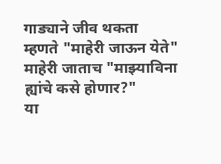गाड्याने जीव थकता
म्हणते "माहेरी जाऊन येते"
माहेरी जाताच "माझ्याविना ह्यांचे कसे होणार?"
या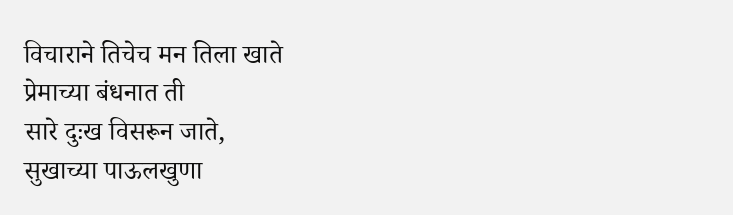विचाराने तिचेच मन तिला खाते
प्रेमाच्या बंधनात ती
सारे दुःख विसरून जाते,
सुखाच्या पाऊलखुणा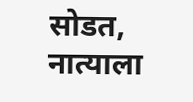सोडत,
नात्याला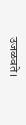उजळवते।